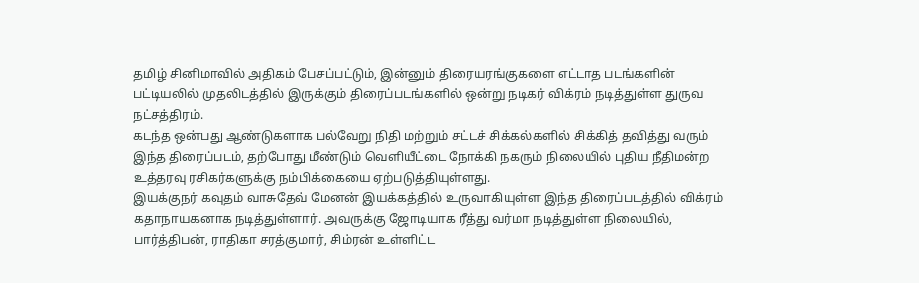தமிழ் சினிமாவில் அதிகம் பேசப்பட்டும், இன்னும் திரையரங்குகளை எட்டாத படங்களின் பட்டியலில் முதலிடத்தில் இருக்கும் திரைப்படங்களில் ஒன்று நடிகர் விக்ரம் நடித்துள்ள துருவ நட்சத்திரம்.
கடந்த ஒன்பது ஆண்டுகளாக பல்வேறு நிதி மற்றும் சட்டச் சிக்கல்களில் சிக்கித் தவித்து வரும் இந்த திரைப்படம், தற்போது மீண்டும் வெளியீட்டை நோக்கி நகரும் நிலையில் புதிய நீதிமன்ற உத்தரவு ரசிகர்களுக்கு நம்பிக்கையை ஏற்படுத்தியுள்ளது.
இயக்குநர் கவுதம் வாசுதேவ் மேனன் இயக்கத்தில் உருவாகியுள்ள இந்த திரைப்படத்தில் விக்ரம் கதாநாயகனாக நடித்துள்ளார். அவருக்கு ஜோடியாக ரீத்து வர்மா நடித்துள்ள நிலையில், பார்த்திபன், ராதிகா சரத்குமார், சிம்ரன் உள்ளிட்ட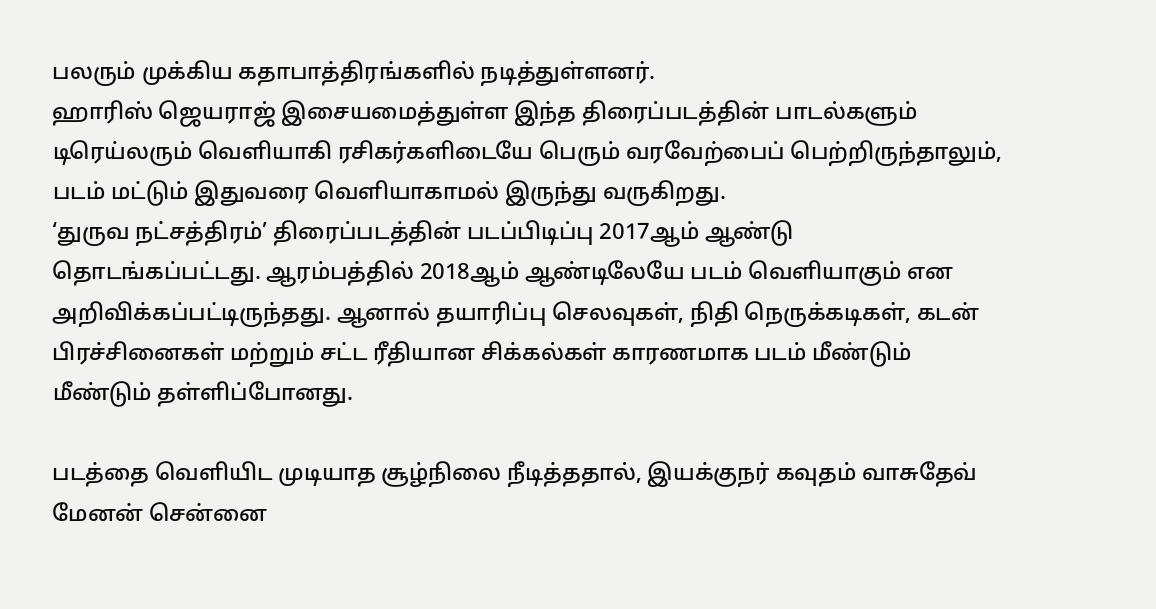பலரும் முக்கிய கதாபாத்திரங்களில் நடித்துள்ளனர்.
ஹாரிஸ் ஜெயராஜ் இசையமைத்துள்ள இந்த திரைப்படத்தின் பாடல்களும் டிரெய்லரும் வெளியாகி ரசிகர்களிடையே பெரும் வரவேற்பைப் பெற்றிருந்தாலும், படம் மட்டும் இதுவரை வெளியாகாமல் இருந்து வருகிறது.
‘துருவ நட்சத்திரம்’ திரைப்படத்தின் படப்பிடிப்பு 2017ஆம் ஆண்டு தொடங்கப்பட்டது. ஆரம்பத்தில் 2018ஆம் ஆண்டிலேயே படம் வெளியாகும் என அறிவிக்கப்பட்டிருந்தது. ஆனால் தயாரிப்பு செலவுகள், நிதி நெருக்கடிகள், கடன் பிரச்சினைகள் மற்றும் சட்ட ரீதியான சிக்கல்கள் காரணமாக படம் மீண்டும் மீண்டும் தள்ளிப்போனது.

படத்தை வெளியிட முடியாத சூழ்நிலை நீடித்ததால், இயக்குநர் கவுதம் வாசுதேவ் மேனன் சென்னை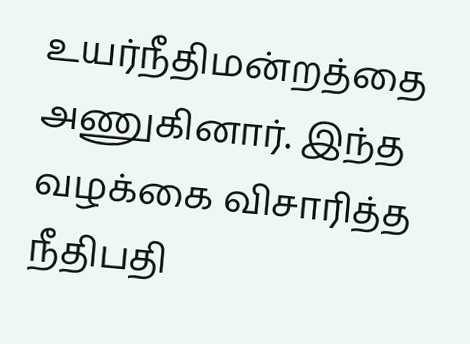உயர்நீதிமன்றத்தை அணுகினார். இந்த வழக்கை விசாரித்த நீதிபதி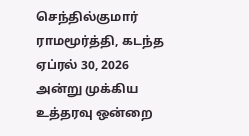செந்தில்குமார் ராமமூர்த்தி, கடந்த ஏப்ரல் 30, 2026 அன்று முக்கிய உத்தரவு ஒன்றை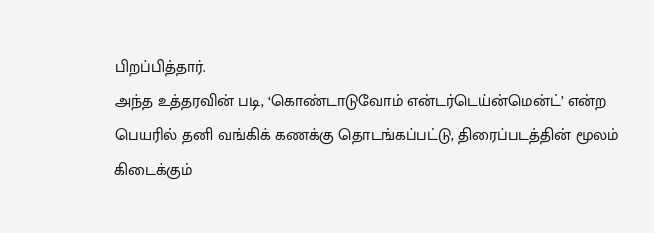பிறப்பித்தார்.
அந்த உத்தரவின் படி, ‘கொண்டாடுவோம் என்டர்டெய்ன்மென்ட்’ என்ற பெயரில் தனி வங்கிக் கணக்கு தொடங்கப்பட்டு, திரைப்படத்தின் மூலம் கிடைக்கும்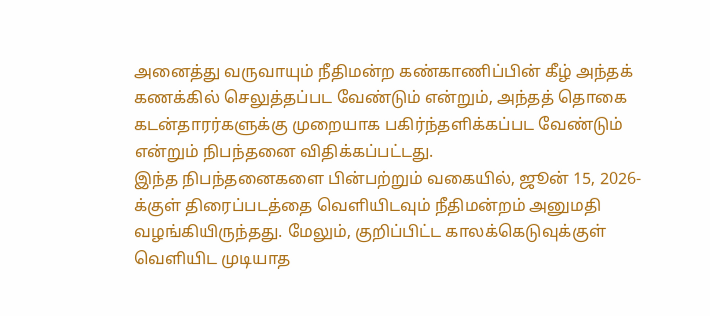அனைத்து வருவாயும் நீதிமன்ற கண்காணிப்பின் கீழ் அந்தக் கணக்கில் செலுத்தப்பட வேண்டும் என்றும், அந்தத் தொகை கடன்தாரர்களுக்கு முறையாக பகிர்ந்தளிக்கப்பட வேண்டும் என்றும் நிபந்தனை விதிக்கப்பட்டது.
இந்த நிபந்தனைகளை பின்பற்றும் வகையில், ஜூன் 15, 2026-க்குள் திரைப்படத்தை வெளியிடவும் நீதிமன்றம் அனுமதி வழங்கியிருந்தது. மேலும், குறிப்பிட்ட காலக்கெடுவுக்குள் வெளியிட முடியாத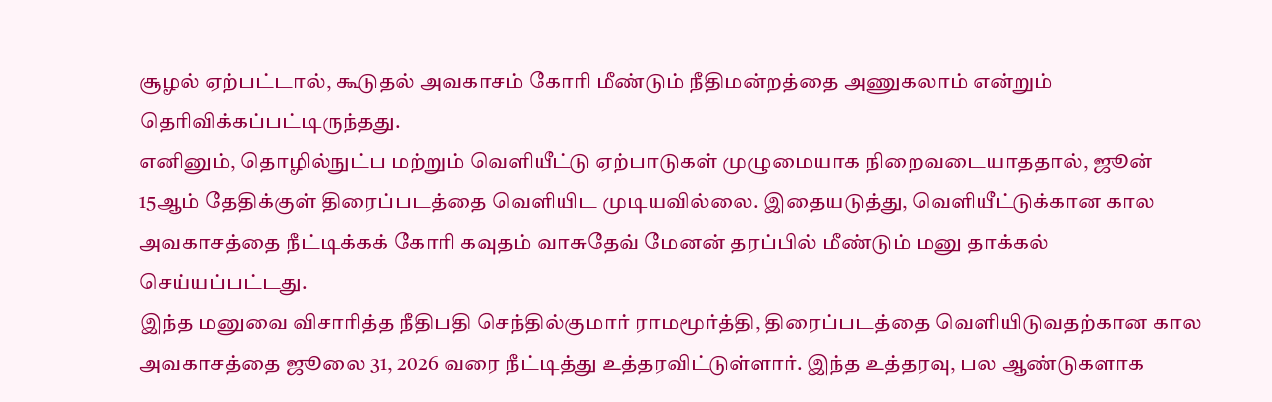சூழல் ஏற்பட்டால், கூடுதல் அவகாசம் கோரி மீண்டும் நீதிமன்றத்தை அணுகலாம் என்றும் தெரிவிக்கப்பட்டிருந்தது.
எனினும், தொழில்நுட்ப மற்றும் வெளியீட்டு ஏற்பாடுகள் முழுமையாக நிறைவடையாததால், ஜூன் 15ஆம் தேதிக்குள் திரைப்படத்தை வெளியிட முடியவில்லை. இதையடுத்து, வெளியீட்டுக்கான கால அவகாசத்தை நீட்டிக்கக் கோரி கவுதம் வாசுதேவ் மேனன் தரப்பில் மீண்டும் மனு தாக்கல் செய்யப்பட்டது.
இந்த மனுவை விசாரித்த நீதிபதி செந்தில்குமார் ராமமூர்த்தி, திரைப்படத்தை வெளியிடுவதற்கான கால அவகாசத்தை ஜூலை 31, 2026 வரை நீட்டித்து உத்தரவிட்டுள்ளார். இந்த உத்தரவு, பல ஆண்டுகளாக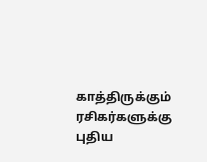காத்திருக்கும் ரசிகர்களுக்கு புதிய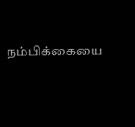நம்பிக்கையை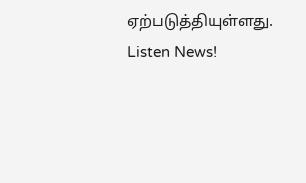ஏற்படுத்தியுள்ளது.
Listen News!